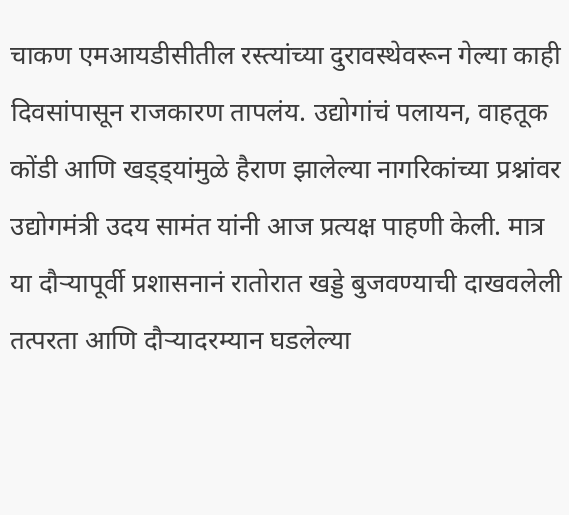चाकण एमआयडीसीतील रस्त्यांच्या दुरावस्थेवरून गेल्या काही दिवसांपासून राजकारण तापलंय. उद्योगांचं पलायन, वाहतूक कोंडी आणि खड्ड्यांमुळे हैराण झालेल्या नागरिकांच्या प्रश्नांवर उद्योगमंत्री उदय सामंत यांनी आज प्रत्यक्ष पाहणी केली. मात्र या दौऱ्यापूर्वी प्रशासनानं रातोरात खड्डे बुजवण्याची दाखवलेली तत्परता आणि दौऱ्यादरम्यान घडलेल्या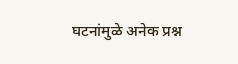घटनांमुळे अनेक प्रश्न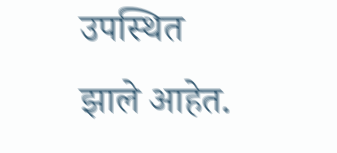उपस्थित झाले आहेत.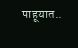पाहूयात..